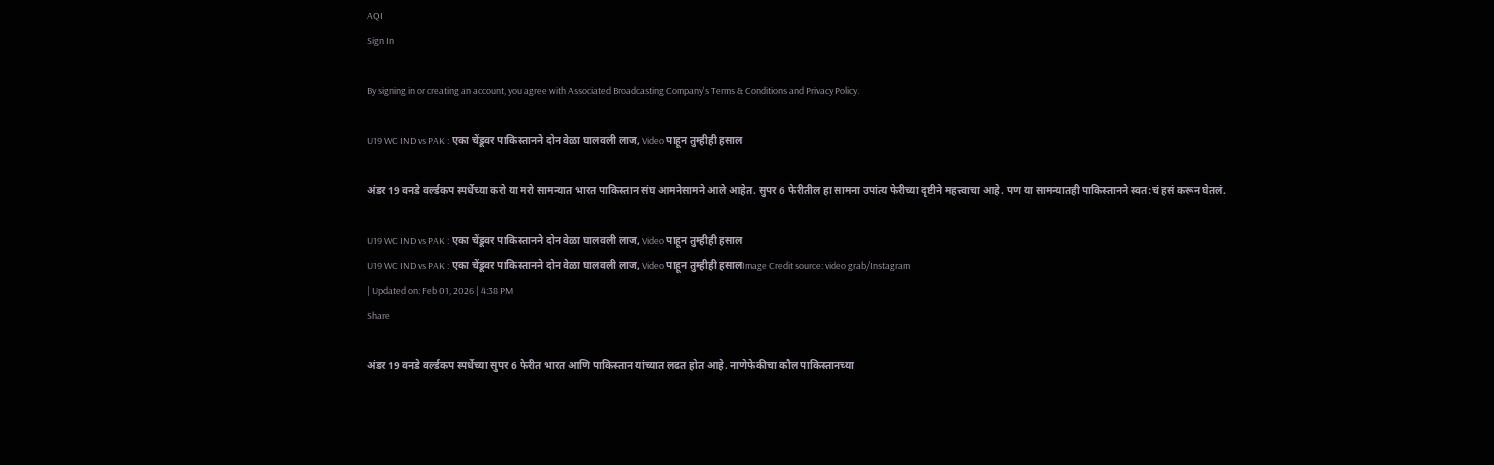AQI
Sign In

By signing in or creating an account, you agree with Associated Broadcasting Company's Terms & Conditions and Privacy Policy.

U19 WC IND vs PAK : एका चेंडूवर पाकिस्तानने दोन वेळा घालवली लाज, Video पाहून तुम्हीही हसाल

अंडर 19 वनडे वर्ल्डकप स्पर्धेच्या करो या मरो सामन्यात भारत पाकिस्तान संघ आमनेसामने आले आहेत. सुपर 6 फेरीतील हा सामना उपांत्य फेरीच्या दृष्टीने महत्त्वाचा आहे. पण या सामन्यातही पाकिस्तानने स्वत:चं हसं करून घेतलं.

U19 WC IND vs PAK : एका चेंडूवर पाकिस्तानने दोन वेळा घालवली लाज, Video पाहून तुम्हीही हसाल
U19 WC IND vs PAK : एका चेंडूवर पाकिस्तानने दोन वेळा घालवली लाज, Video पाहून तुम्हीही हसालImage Credit source: video grab/Instagram
| Updated on: Feb 01, 2026 | 4:38 PM
Share

अंडर 19 वनडे वर्ल्डकप स्पर्धेच्या सुपर 6 फेरीत भारत आणि पाकिस्तान यांच्यात लढत होत आहे. नाणेफेकीचा कौल पाकिस्तानच्या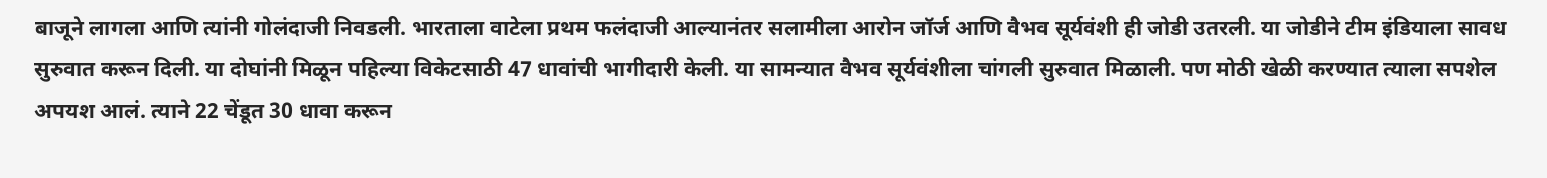बाजूने लागला आणि त्यांनी गोलंदाजी निवडली. भारताला वाटेला प्रथम फलंदाजी आल्यानंतर सलामीला आरोन जॉर्ज आणि वैभव सूर्यवंशी ही जोडी उतरली. या जोडीने टीम इंडियाला सावध सुरुवात करून दिली. या दोघांनी मिळून पहिल्या विकेटसाठी 47 धावांची भागीदारी केली. या सामन्यात वैभव सूर्यवंशीला चांगली सुरुवात मिळाली. पण मोठी खेळी करण्यात त्याला सपशेल अपयश आलं. त्याने 22 चेंडूत 30 धावा करून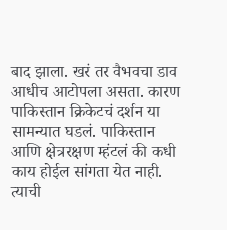बाद झाला. खरं तर वैभवचा डाव आधीच आटोपला असता. कारण पाकिस्तान क्रिकेटचं दर्शन या सामन्यात घडलं. पाकिस्तान आणि क्षेत्ररक्षण म्हंटलं की कधी काय होईल सांगता येत नाही. त्याची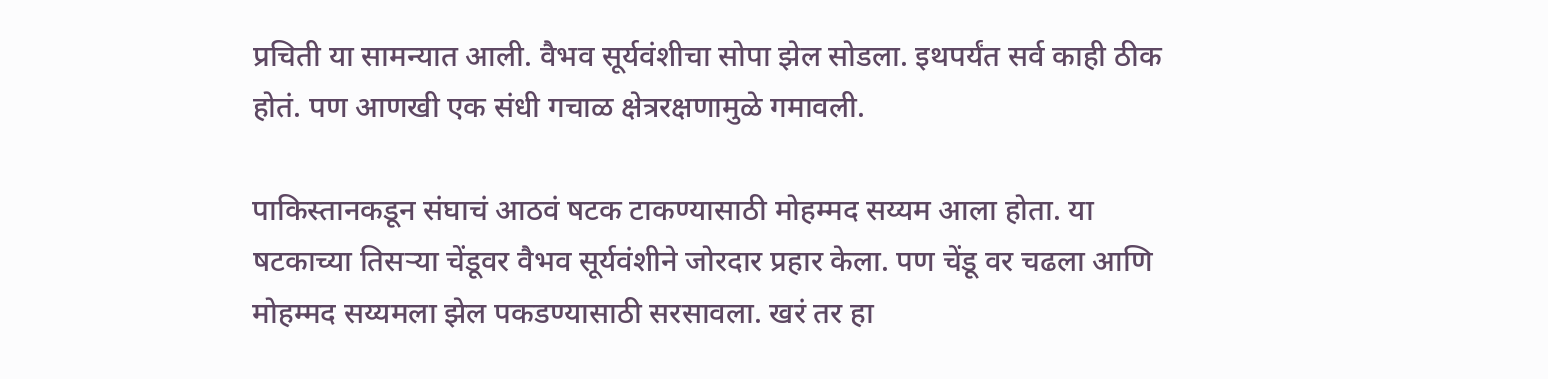प्रचिती या सामन्यात आली. वैभव सूर्यवंशीचा सोपा झेल सोडला. इथपर्यंत सर्व काही ठीक होतं. पण आणखी एक संधी गचाळ क्षेत्ररक्षणामुळे गमावली.

पाकिस्तानकडून संघाचं आठवं षटक टाकण्यासाठी मोहम्मद सय्यम आला होता. या षटकाच्या तिसऱ्या चेंडूवर वैभव सूर्यवंशीने जोरदार प्रहार केला. पण चेंडू वर चढला आणि मोहम्मद सय्यमला झेल पकडण्यासाठी सरसावला. खरं तर हा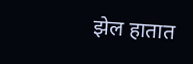झेल हातात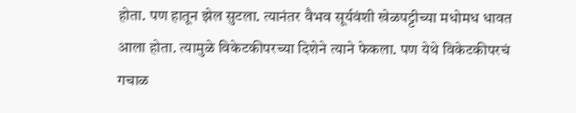होता. पण हातून झेल सुटला. त्यानंतर वैभव सूर्यवंशी खेळपट्टीच्या मधोमध धावत आला होता. त्यामुळे विकेटकीपरच्या दिशेने त्याने फेकला. पण येथे विकेटकीपरचं गचाळ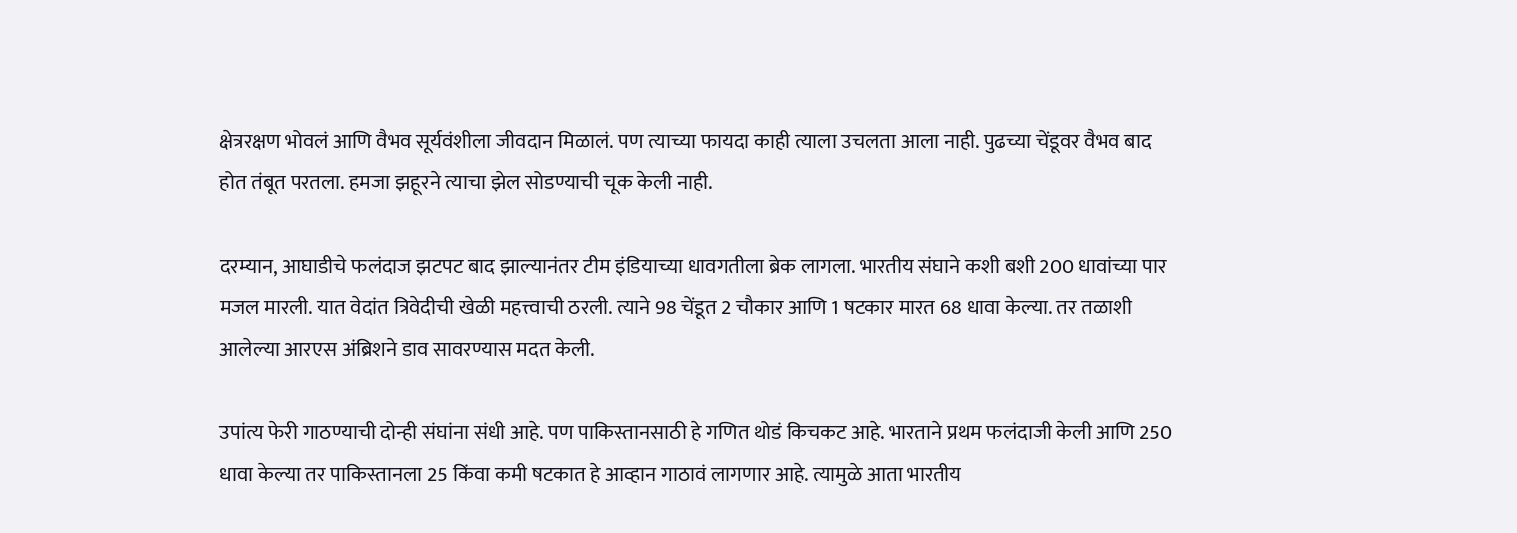क्षेत्ररक्षण भोवलं आणि वैभव सूर्यवंशीला जीवदान मिळालं. पण त्याच्या फायदा काही त्याला उचलता आला नाही. पुढच्या चेंडूवर वैभव बाद होत तंबूत परतला. हमजा झहूरने त्याचा झेल सोडण्याची चूक केली नाही.

दरम्यान, आघाडीचे फलंदाज झटपट बाद झाल्यानंतर टीम इंडियाच्या धावगतीला ब्रेक लागला. भारतीय संघाने कशी बशी 200 धावांच्या पार मजल मारली. यात वेदांत त्रिवेदीची खेळी महत्त्वाची ठरली. त्याने 98 चेंडूत 2 चौकार आणि 1 षटकार मारत 68 धावा केल्या. तर तळाशी आलेल्या आरएस अंब्रिशने डाव सावरण्यास मदत केली.

उपांत्य फेरी गाठण्याची दोन्ही संघांना संधी आहे. पण पाकिस्तानसाठी हे गणित थोडं किचकट आहे. भारताने प्रथम फलंदाजी केली आणि 250 धावा केल्या तर पाकिस्तानला 25 किंवा कमी षटकात हे आव्हान गाठावं लागणार आहे. त्यामुळे आता भारतीय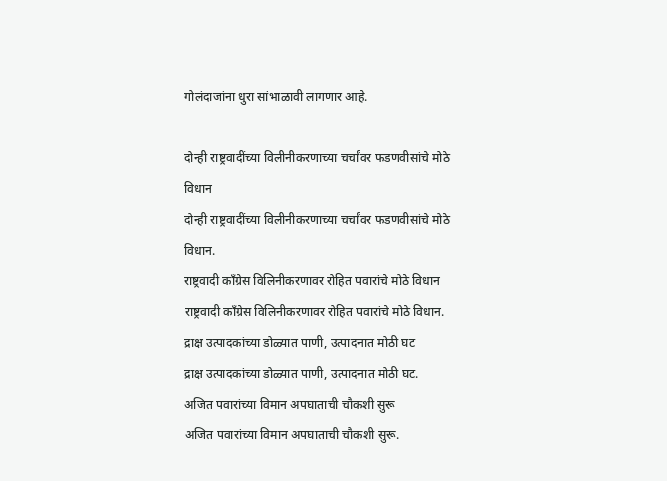गोलंदाजांना धुरा सांभाळावी लागणार आहे.

दोन्ही राष्ट्रवादींच्या विलीनीकरणाच्या चर्चांवर फडणवीसांचे मोठे विधान
दोन्ही राष्ट्रवादींच्या विलीनीकरणाच्या चर्चांवर फडणवीसांचे मोठे विधान.
राष्ट्रवादी काँग्रेस विलिनीकरणावर रोहित पवारांचे मोठे विधान
राष्ट्रवादी काँग्रेस विलिनीकरणावर रोहित पवारांचे मोठे विधान.
द्राक्ष उत्पादकांच्या डोळ्यात पाणी, उत्पादनात मोठी घट
द्राक्ष उत्पादकांच्या डोळ्यात पाणी, उत्पादनात मोठी घट.
अजित पवारांच्या विमान अपघाताची चौकशी सुरू
अजित पवारांच्या विमान अपघाताची चौकशी सुरू.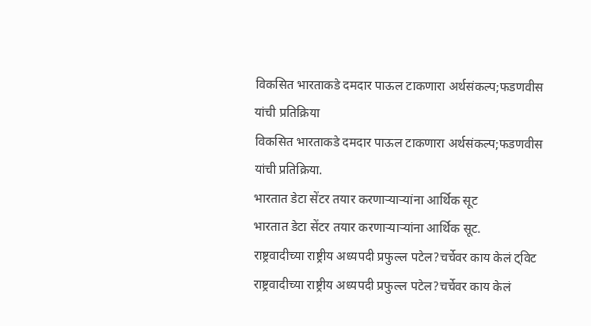विकसित भारताकडे दमदार पाऊल टाकणारा अर्थसंकल्प;फडणवीस यांची प्रतिक्रिया
विकसित भारताकडे दमदार पाऊल टाकणारा अर्थसंकल्प;फडणवीस यांची प्रतिक्रिया.
भारतात डेटा सेंटर तयार करणाऱ्याऱ्यांना आर्थिक सूट
भारतात डेटा सेंटर तयार करणाऱ्याऱ्यांना आर्थिक सूट.
राष्ट्रवादीच्या राष्ट्रीय अध्यपदी प्रफुल्ल पटेल?चर्चेवर काय केलं ट्विट
राष्ट्रवादीच्या राष्ट्रीय अध्यपदी प्रफुल्ल पटेल?चर्चेवर काय केलं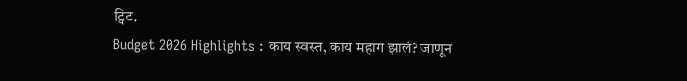ट्विट.
Budget 2026 Highlights : काय स्वस्त, काय महाग झालं? जाणून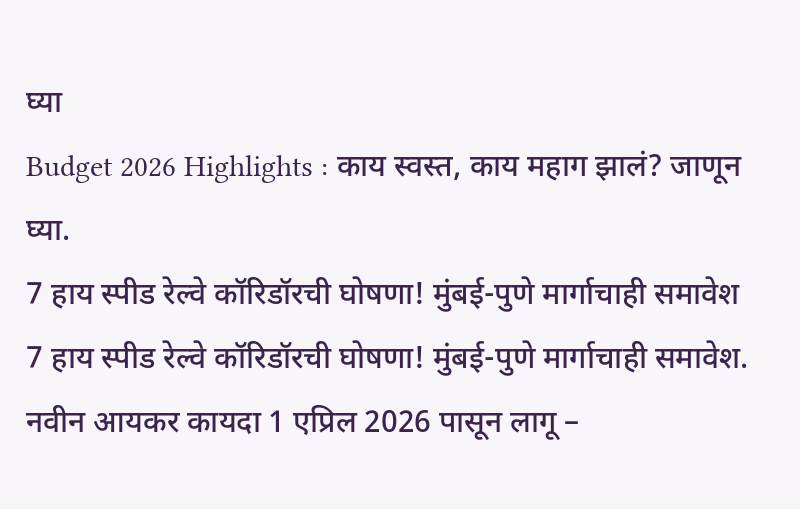घ्या
Budget 2026 Highlights : काय स्वस्त, काय महाग झालं? जाणून घ्या.
7 हाय स्पीड रेल्वे कॉरिडॉरची घोषणा! मुंबई-पुणे मार्गाचाही समावेश
7 हाय स्पीड रेल्वे कॉरिडॉरची घोषणा! मुंबई-पुणे मार्गाचाही समावेश.
नवीन आयकर कायदा 1 एप्रिल 2026 पासून लागू –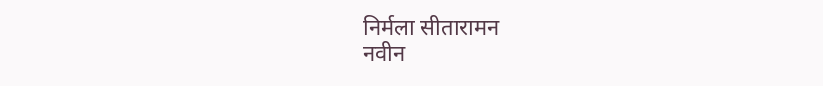निर्मला सीतारामन
नवीन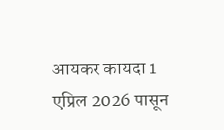आयकर कायदा 1 एप्रिल 2026 पासून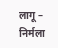लागू – निर्मला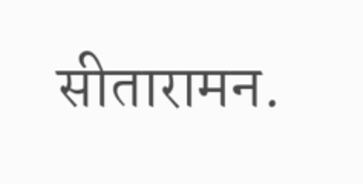सीतारामन.